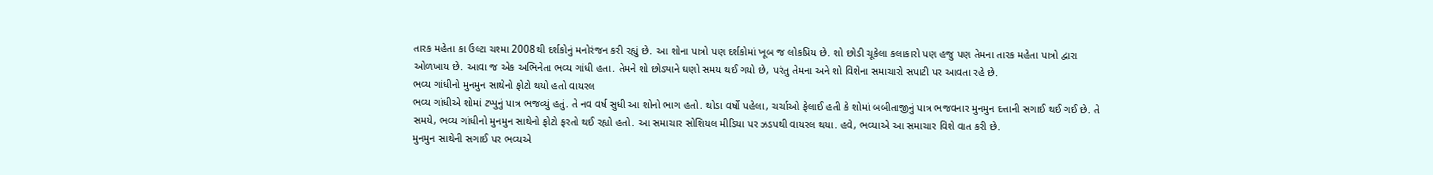તારક મહેતા કા ઉલ્ટા ચશ્મા 2008થી દર્શકોનું મનોરંજન કરી રહ્યું છે. આ શોના પાત્રો પણ દર્શકોમાં ખૂબ જ લોકપ્રિય છે. શો છોડી ચૂકેલા કલાકારો પણ હજુ પણ તેમના તારક મહેતા પાત્રો દ્વારા ઓળખાય છે. આવા જ એક અભિનેતા ભવ્ય ગાંધી હતા. તેમને શો છોડ્યાને ઘણો સમય થઈ ગયો છે, પરંતુ તેમના અને શો વિશેના સમાચારો સપાટી પર આવતા રહે છે.
ભવ્ય ગાંધીનો મુનમુન સાથેનો ફોટો થયો હતો વાયરલ
ભવ્ય ગાંધીએ શોમાં ટપ્પુનું પાત્ર ભજવ્યું હતું. તે નવ વર્ષ સુધી આ શોનો ભાગ હતો. થોડા વર્ષો પહેલા, ચર્ચાઓ ફેલાઈ હતી કે શોમાં બબીતાજીનું પાત્ર ભજવનાર મુનમુન દત્તાની સગાઈ થઈ ગઈ છે. તે સમયે, ભવ્ય ગાંધીનો મુનમુન સાથેનો ફોટો ફરતો થઈ રહ્યો હતો. આ સમાચાર સોશિયલ મીડિયા પર ઝડપથી વાયરલ થયા. હવે, ભવ્યાએ આ સમાચાર વિશે વાત કરી છે.
મુનમુન સાથેની સગાઈ પર ભવ્યએ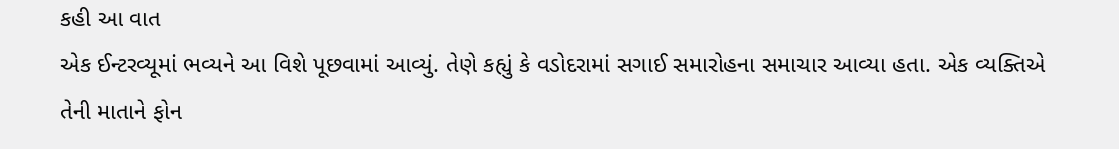કહી આ વાત
એક ઈન્ટરવ્યૂમાં ભવ્યને આ વિશે પૂછવામાં આવ્યું. તેણે કહ્યું કે વડોદરામાં સગાઈ સમારોહના સમાચાર આવ્યા હતા. એક વ્યક્તિએ તેની માતાને ફોન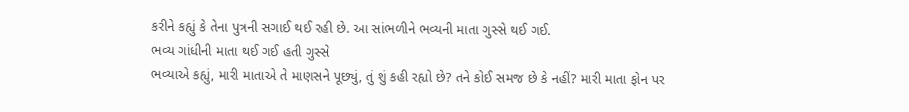કરીને કહ્યું કે તેના પુત્રની સગાઈ થઈ રહી છે. આ સાંભળીને ભવ્યની માતા ગુસ્સે થઈ ગઈ.
ભવ્ય ગાંધીની માતા થઈ ગઈ હતી ગુસ્સે
ભવ્યાએ કહ્યું, મારી માતાએ તે માણસને પૂછ્યું, તું શું કહી રહ્યો છે? તને કોઈ સમજ છે કે નહીં? મારી માતા ફોન પર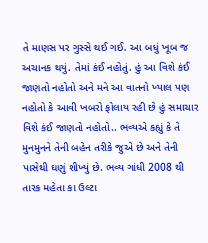તે માણસ પર ગુસ્સે થઈ ગઈ. આ બધું ખૂબ જ અચાનક થયું. તેમાં કંઈ નહોતું. હું આ વિશે કંઈ જાણતો નહોતો અને મને આ વાતનો ખ્યાલ પણ નહોતો કે આવી ખબરો ફોલાય રહી છે હું સમાચાર વિશે કંઈ જાણતો નહોતો.. ભવ્યએ કહ્યું કે તે મુનમુનને તેની બહેન તરીકે જુએ છે અને તેની પાસેથી ઘણું શીખ્યું છે. ભવ્ય ગાંધી 2008 થી તારક મહેતા કા ઉલ્ટા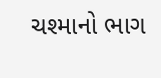ચશ્માનો ભાગ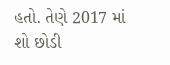હતો. તેણે 2017 માં શો છોડી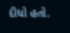દીધો હતો.